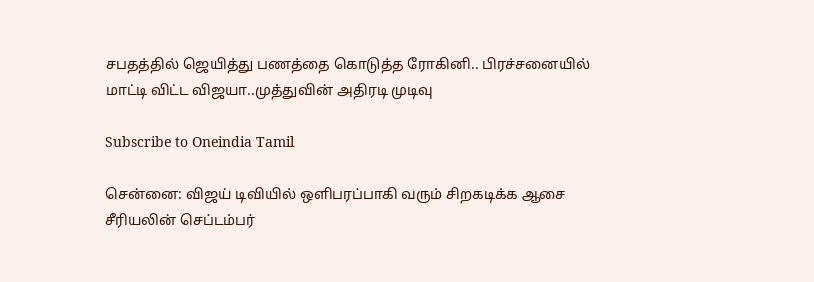சபதத்தில் ஜெயித்து பணத்தை கொடுத்த ரோகினி.. பிரச்சனையில் மாட்டி விட்ட விஜயா..முத்துவின் அதிரடி முடிவு

Subscribe to Oneindia Tamil

சென்னை: விஜய் டிவியில் ஒளிபரப்பாகி வரும் சிறகடிக்க ஆசை சீரியலின் செப்டம்பர்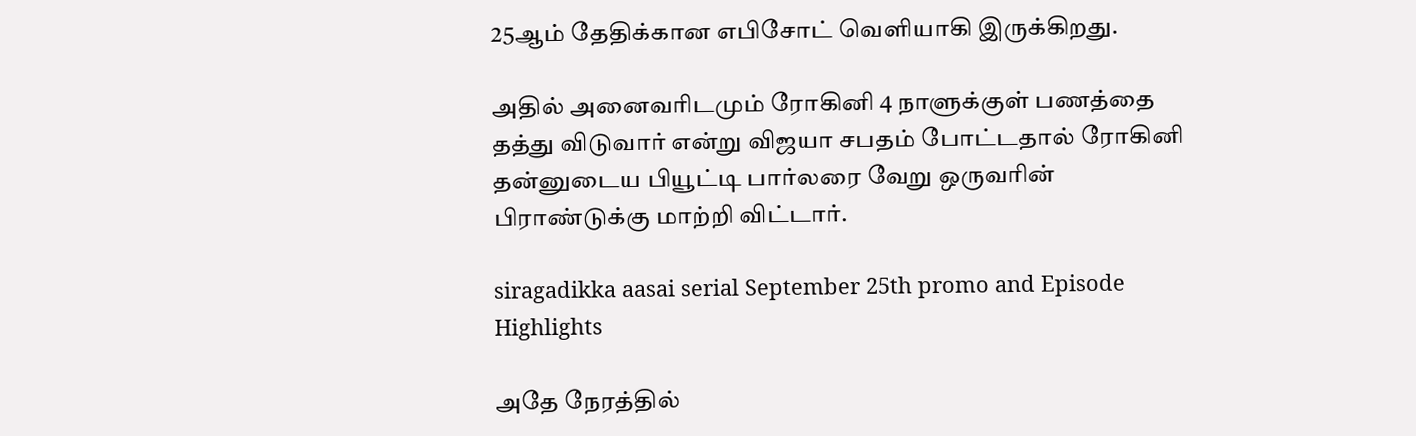25ஆம் தேதிக்கான எபிசோட் வெளியாகி இருக்கிறது.

அதில் அனைவரிடமும் ரோகினி 4 நாளுக்குள் பணத்தை தத்து விடுவார் என்று விஜயா சபதம் போட்டதால் ரோகினி தன்னுடைய பியூட்டி பார்லரை வேறு ஒருவரின் பிராண்டுக்கு மாற்றி விட்டார்.

siragadikka aasai serial September 25th promo and Episode Highlights

அதே நேரத்தில்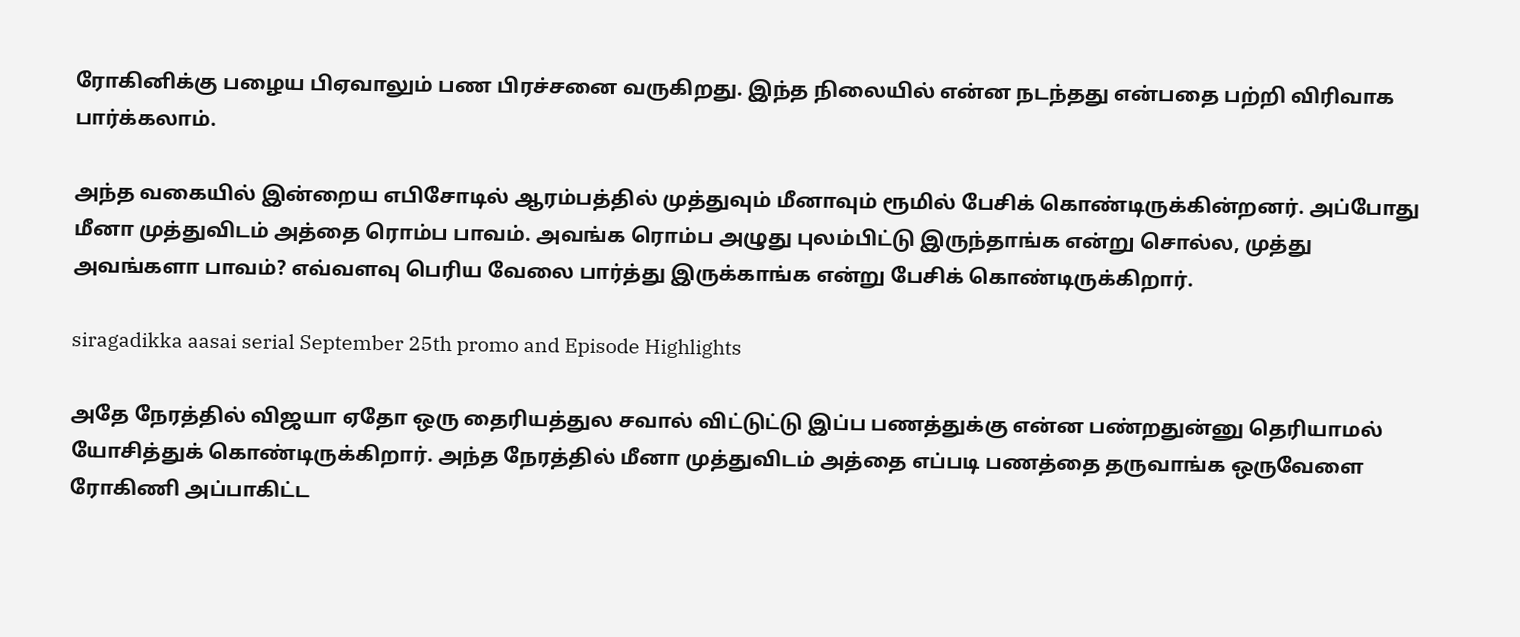ரோகினிக்கு பழைய பிஏவாலும் பண பிரச்சனை வருகிறது. இந்த நிலையில் என்ன நடந்தது என்பதை பற்றி விரிவாக பார்க்கலாம்.

அந்த வகையில் இன்றைய எபிசோடில் ஆரம்பத்தில் முத்துவும் மீனாவும் ரூமில் பேசிக் கொண்டிருக்கின்றனர். அப்போது மீனா முத்துவிடம் அத்தை ரொம்ப பாவம். அவங்க ரொம்ப அழுது புலம்பிட்டு இருந்தாங்க என்று சொல்ல, முத்து அவங்களா பாவம்? எவ்வளவு பெரிய வேலை பார்த்து இருக்காங்க என்று பேசிக் கொண்டிருக்கிறார்.

siragadikka aasai serial September 25th promo and Episode Highlights

அதே நேரத்தில் விஜயா ஏதோ ஒரு தைரியத்துல சவால் விட்டுட்டு இப்ப பணத்துக்கு என்ன பண்றதுன்னு தெரியாமல் யோசித்துக் கொண்டிருக்கிறார். அந்த நேரத்தில் மீனா முத்துவிடம் அத்தை எப்படி பணத்தை தருவாங்க ஒருவேளை ரோகிணி அப்பாகிட்ட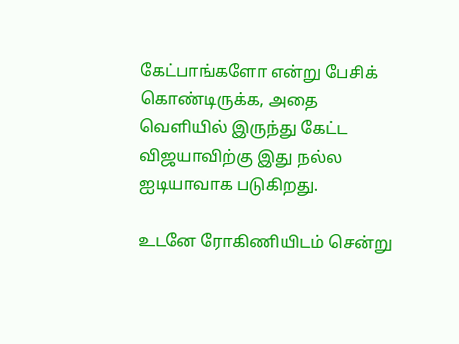கேட்பாங்களோ என்று பேசிக் கொண்டிருக்க, அதை வெளியில் இருந்து கேட்ட விஜயாவிற்கு இது நல்ல ஐடியாவாக படுகிறது.

உடனே ரோகிணியிடம் சென்று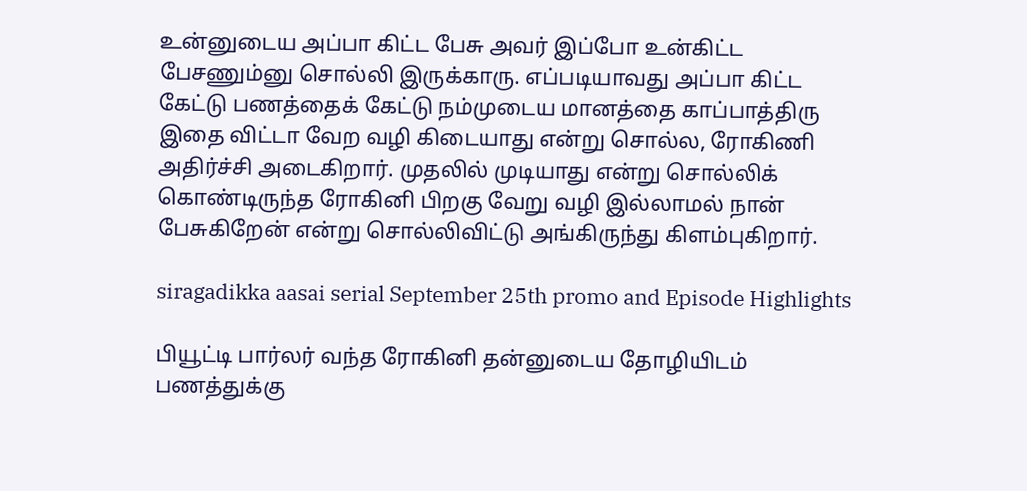உன்னுடைய அப்பா கிட்ட பேசு அவர் இப்போ உன்கிட்ட பேசணும்னு சொல்லி இருக்காரு. எப்படியாவது அப்பா கிட்ட கேட்டு பணத்தைக் கேட்டு நம்முடைய மானத்தை காப்பாத்திரு இதை விட்டா வேற வழி கிடையாது என்று சொல்ல, ரோகிணி அதிர்ச்சி அடைகிறார். முதலில் முடியாது என்று சொல்லிக் கொண்டிருந்த ரோகினி பிறகு வேறு வழி இல்லாமல் நான் பேசுகிறேன் என்று சொல்லிவிட்டு அங்கிருந்து கிளம்புகிறார்.

siragadikka aasai serial September 25th promo and Episode Highlights

பியூட்டி பார்லர் வந்த ரோகினி தன்னுடைய தோழியிடம் பணத்துக்கு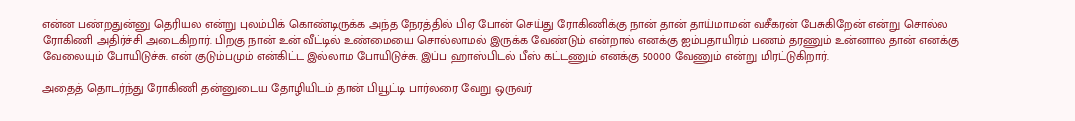என்ன பண்றதுன்னு தெரியல என்று புலம்பிக் கொண்டிருக்க அந்த நேரத்தில் பிஏ போன் செய்து ரோகிணிக்கு நான் தான் தாய்மாமன் வசீகரன் பேசுகிறேன் என்று சொல்ல ரோகிணி அதிர்ச்சி அடைகிறார். பிறகு நான் உன் வீட்டில் உண்மையை சொல்லாமல் இருக்க வேண்டும் என்றால் எனக்கு ஐம்பதாயிரம் பணம் தரணும் உன்னால தான் எனக்கு வேலையும் போயிடுச்சு. என் குடும்பமும் என்கிட்ட இல்லாம போயிடுச்சு. இப்ப ஹாஸ்பிடல் பீஸ் கட்டணும் எனக்கு 50000 வேணும் என்று மிரட்டுகிறார்.

அதைத் தொடர்ந்து ரோகிணி தன்னுடைய தோழியிடம் தான் பியூட்டி பார்லரை வேறு ஒருவர்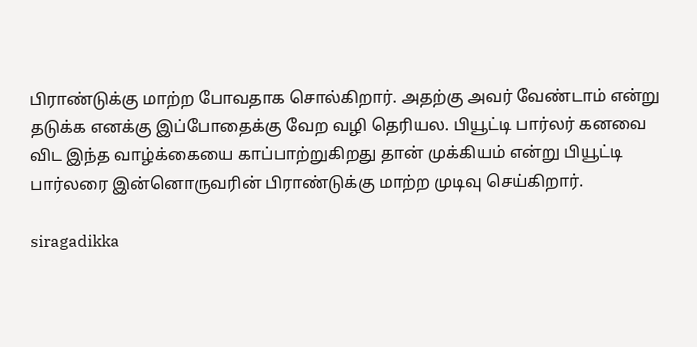பிராண்டுக்கு மாற்ற போவதாக சொல்கிறார். அதற்கு அவர் வேண்டாம் என்று தடுக்க எனக்கு இப்போதைக்கு வேற வழி தெரியல. பியூட்டி பார்லர் கனவை விட இந்த வாழ்க்கையை காப்பாற்றுகிறது தான் முக்கியம் என்று பியூட்டி பார்லரை இன்னொருவரின் பிராண்டுக்கு மாற்ற முடிவு செய்கிறார்.

siragadikka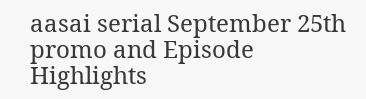aasai serial September 25th promo and Episode Highlights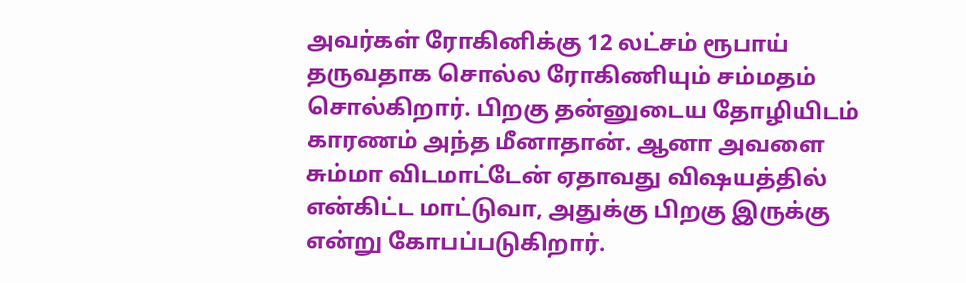அவர்கள் ரோகினிக்கு 12 லட்சம் ரூபாய் தருவதாக சொல்ல ரோகிணியும் சம்மதம் சொல்கிறார். பிறகு தன்னுடைய தோழியிடம் காரணம் அந்த மீனாதான். ஆனா அவளை சும்மா விடமாட்டேன் ஏதாவது விஷயத்தில் என்கிட்ட மாட்டுவா, அதுக்கு பிறகு இருக்கு என்று கோபப்படுகிறார்.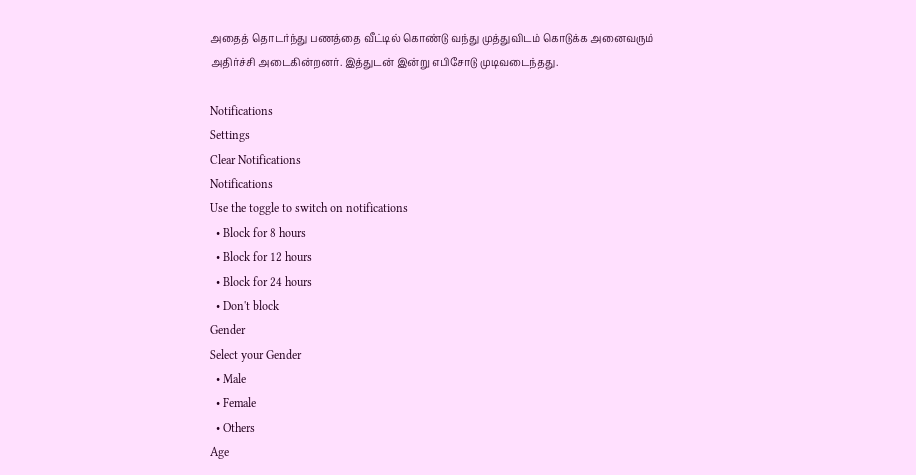அதைத் தொடர்ந்து பணத்தை வீட்டில் கொண்டு வந்து முத்துவிடம் கொடுக்க அனைவரும் அதிர்ச்சி அடைகின்றனர். இத்துடன் இன்று எபிசோடு முடிவடைந்தது.

Notifications
Settings
Clear Notifications
Notifications
Use the toggle to switch on notifications
  • Block for 8 hours
  • Block for 12 hours
  • Block for 24 hours
  • Don't block
Gender
Select your Gender
  • Male
  • Female
  • Others
Age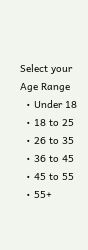Select your Age Range
  • Under 18
  • 18 to 25
  • 26 to 35
  • 36 to 45
  • 45 to 55
  • 55+